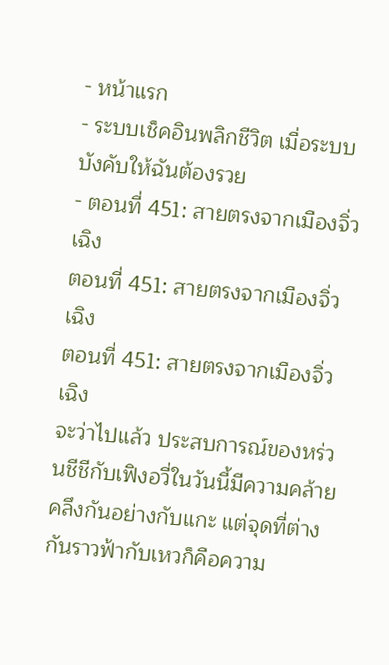- หน้าแรก
- ระบบเช็คอินพลิกชีวิต เมื่อระบบบังคับให้ฉันต้องรวย
- ตอนที่ 451: สายตรงจากเมืองจิ่วเฉิง
ตอนที่ 451: สายตรงจากเมืองจิ่วเฉิง
ตอนที่ 451: สายตรงจากเมืองจิ่วเฉิง
จะว่าไปแล้ว ประสบการณ์ของหร่วนชีชีกับเฟิงอวี่ในวันนี้มีความคล้ายคลึงกันอย่างกับแกะ แต่จุดที่ต่างกันราวฟ้ากับเหวก็คือความ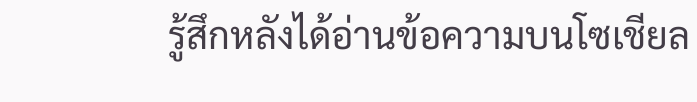รู้สึกหลังได้อ่านข้อความบนโซเชียล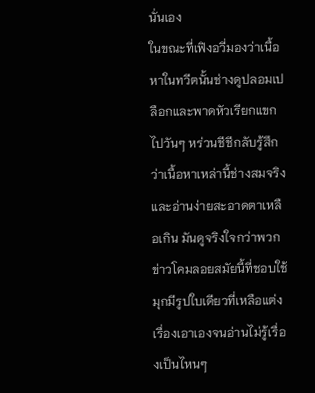นั่นเอง
ในขณะที่เฟิงอวี่มองว่าเนื้อหาในทวีตนั้นช่างดูปลอมเปลือกและพาดหัวเรียกแขกไปวันๆ หร่วนชีชีกลับรู้สึกว่าเนื้อหาเหล่านี้ช่างสมจริงและอ่านง่ายสะอาดตาเหลือเกิน มันดูจริงใจกว่าพวกข่าวโคมลอยสมัยนี้ที่ชอบใช้มุกมีรูปใบเดียวที่เหลือแต่งเรื่องเอาเองจนอ่านไม่รู้เรื่องเป็นไหนๆ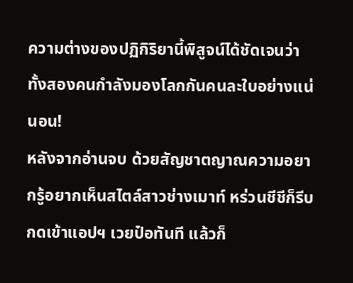ความต่างของปฏิกิริยานี้พิสูจน์ได้ชัดเจนว่า ทั้งสองคนกำลังมองโลกกันคนละใบอย่างแน่นอน!
หลังจากอ่านจบ ด้วยสัญชาตญาณความอยากรู้อยากเห็นสไตล์สาวช่างเมาท์ หร่วนชีชีก็รีบกดเข้าแอปฯ เวยป๋อทันที แล้วก็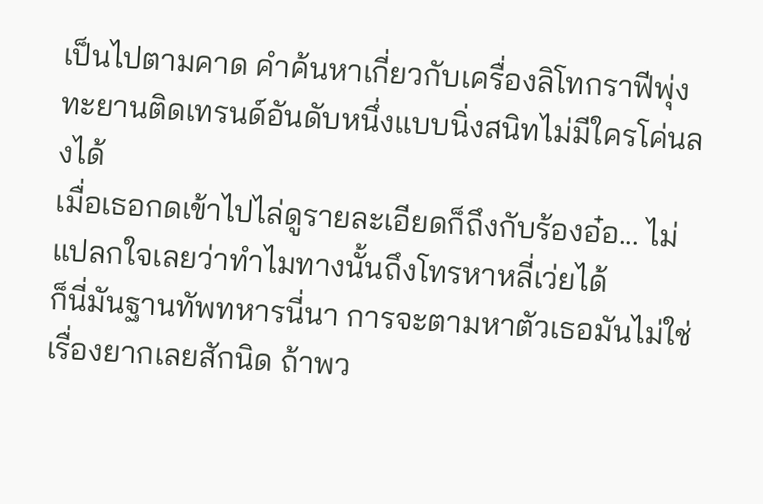เป็นไปตามคาด คำค้นหาเกี่ยวกับเครื่องลิโทกราฟีพุ่งทะยานติดเทรนด์อันดับหนึ่งแบบนิ่งสนิทไม่มีใครโค่นลงได้
เมื่อเธอกดเข้าไปไล่ดูรายละเอียดก็ถึงกับร้องอ๋อ... ไม่แปลกใจเลยว่าทำไมทางนั้นถึงโทรหาหลี่เว่ยได้
ก็นี่มันฐานทัพทหารนี่นา การจะตามหาตัวเธอมันไม่ใช่เรื่องยากเลยสักนิด ถ้าพว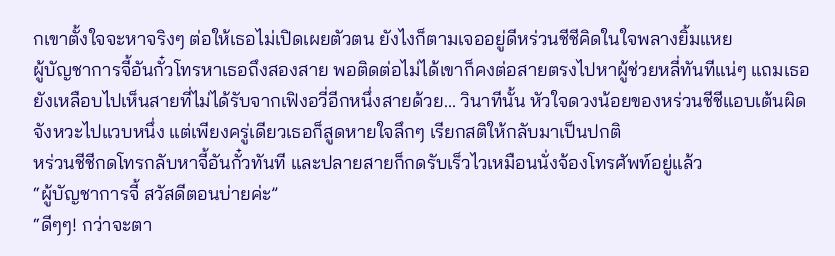กเขาตั้งใจจะหาจริงๆ ต่อให้เธอไม่เปิดเผยตัวตน ยังไงก็ตามเจออยู่ดีหร่วนชีชีคิดในใจพลางยิ้มแหย
ผู้บัญชาการจี้อันกั๋วโทรหาเธอถึงสองสาย พอติดต่อไม่ได้เขาก็คงต่อสายตรงไปหาผู้ช่วยหลี่ทันทีแน่ๆ แถมเธอยังเหลือบไปเห็นสายที่ไม่ได้รับจากเฟิงอวี่อีกหนึ่งสายด้วย... วินาทีนั้น หัวใจดวงน้อยของหร่วนชีชีแอบเต้นผิดจังหวะไปแวบหนึ่ง แต่เพียงครู่เดียวเธอก็สูดหายใจลึกๆ เรียกสติให้กลับมาเป็นปกติ
หร่วนชีชีกดโทรกลับหาจี้อันกั๋วทันที และปลายสายก็กดรับเร็วไวเหมือนนั่งจ้องโทรศัพท์อยู่แล้ว
“ผู้บัญชาการจี้ สวัสดีตอนบ่ายค่ะ”
“ดีๆๆ! กว่าจะตา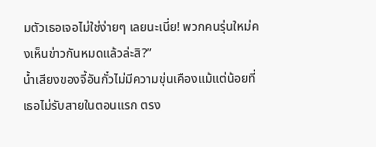มตัวเธอเจอไม่ใช่ง่ายๆ เลยนะเนี่ย! พวกคนรุ่นใหม่คงเห็นข่าวกันหมดแล้วล่ะสิ?”
น้ำเสียงของจี้อันกั๋วไม่มีความขุ่นเคืองแม้แต่น้อยที่เธอไม่รับสายในตอนแรก ตรง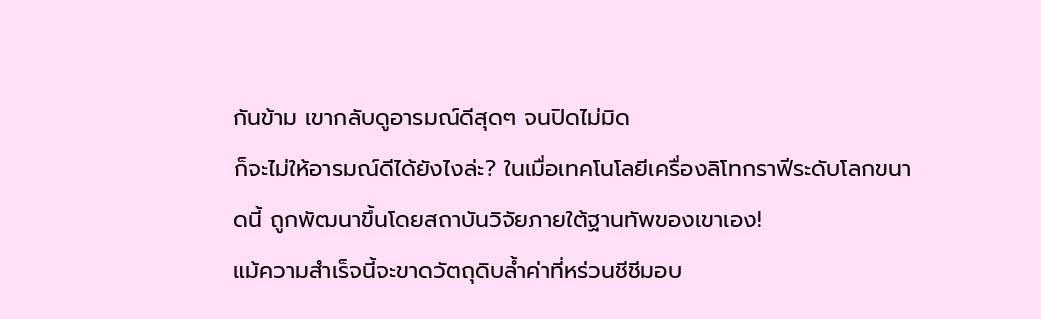กันข้าม เขากลับดูอารมณ์ดีสุดๆ จนปิดไม่มิด
ก็จะไม่ให้อารมณ์ดีได้ยังไงล่ะ? ในเมื่อเทคโนโลยีเครื่องลิโทกราฟีระดับโลกขนาดนี้ ถูกพัฒนาขึ้นโดยสถาบันวิจัยภายใต้ฐานทัพของเขาเอง!
แม้ความสำเร็จนี้จะขาดวัตถุดิบล้ำค่าที่หร่วนชีชีมอบ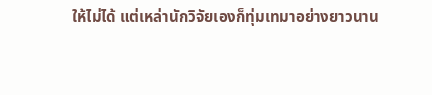ให้ไม่ได้ แต่เหล่านักวิจัยเองก็ทุ่มเทมาอย่างยาวนาน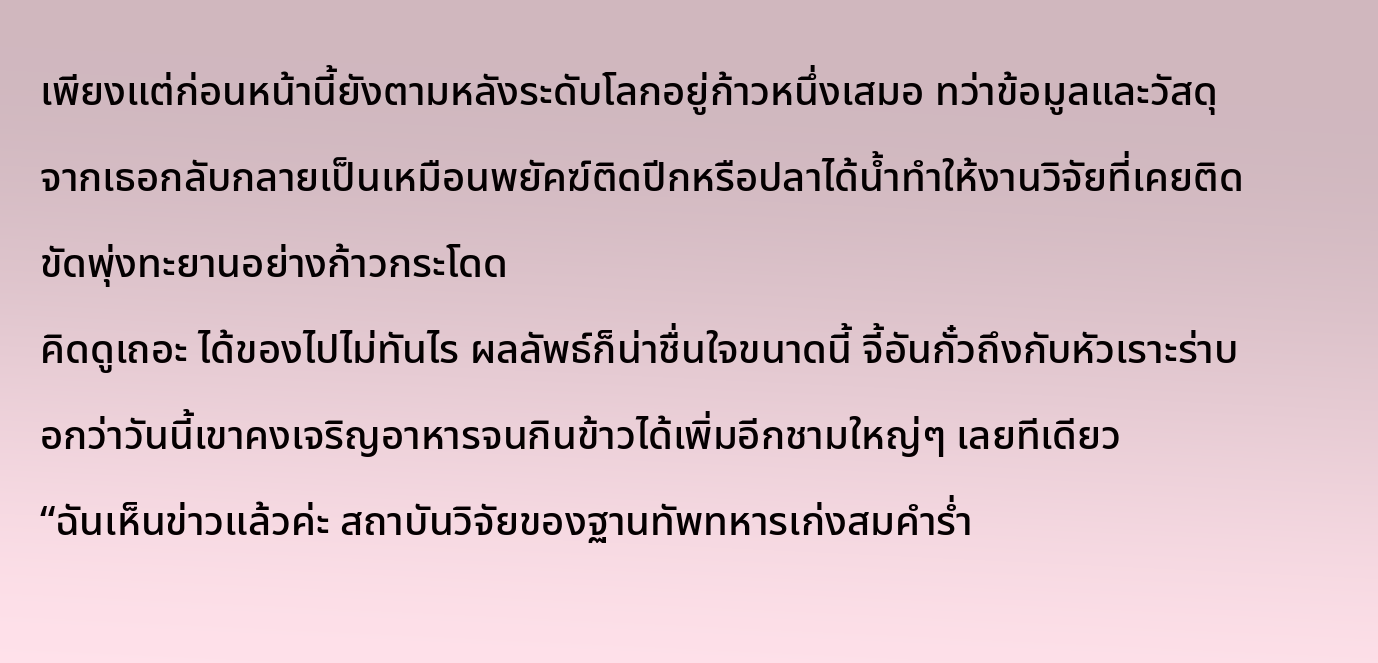เพียงแต่ก่อนหน้านี้ยังตามหลังระดับโลกอยู่ก้าวหนึ่งเสมอ ทว่าข้อมูลและวัสดุจากเธอกลับกลายเป็นเหมือนพยัคฆ์ติดปีกหรือปลาได้น้ำทำให้งานวิจัยที่เคยติดขัดพุ่งทะยานอย่างก้าวกระโดด
คิดดูเถอะ ได้ของไปไม่ทันไร ผลลัพธ์ก็น่าชื่นใจขนาดนี้ จี้อันกั๋วถึงกับหัวเราะร่าบอกว่าวันนี้เขาคงเจริญอาหารจนกินข้าวได้เพิ่มอีกชามใหญ่ๆ เลยทีเดียว
“ฉันเห็นข่าวแล้วค่ะ สถาบันวิจัยของฐานทัพทหารเก่งสมคำร่ำ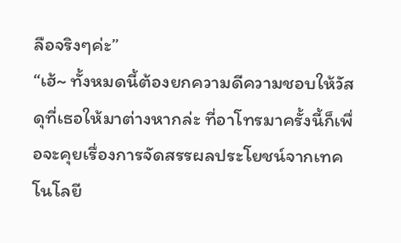ลือจริงๆค่ะ”
“เฮ้~ ทั้งหมดนี้ต้องยกความดีความชอบให้วัสดุที่เธอให้มาต่างหากล่ะ ที่อาโทรมาครั้งนี้ก็เพื่อจะคุยเรื่องการจัดสรรผลประโยชน์จากเทคโนโลยี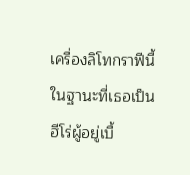เครื่องลิโทกราฟีนี้ ในฐานะที่เธอเป็นฮีโร่ผู้อยู่เบื้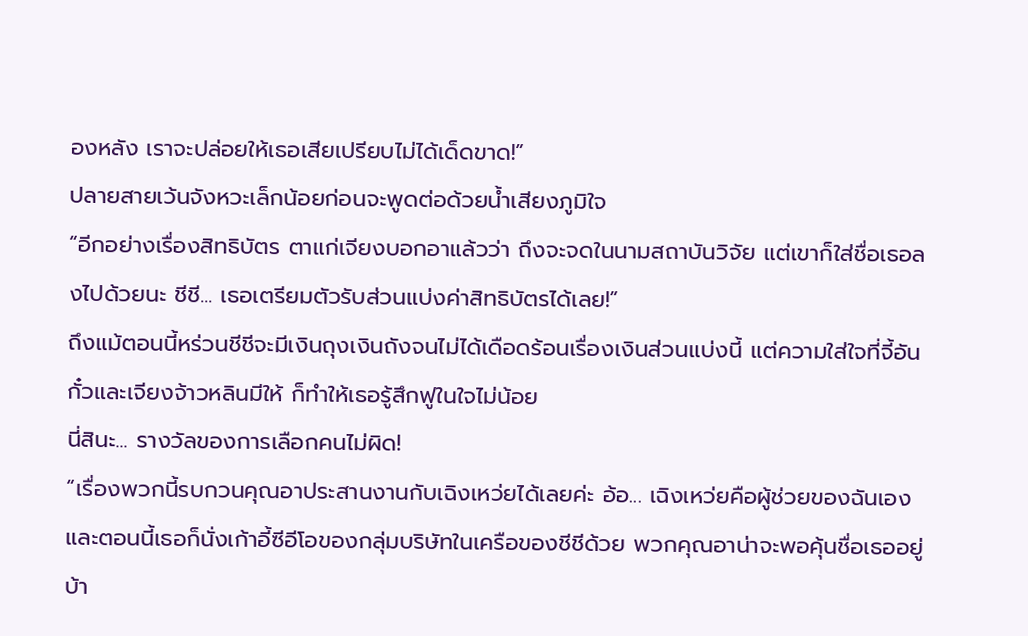องหลัง เราจะปล่อยให้เธอเสียเปรียบไม่ได้เด็ดขาด!”
ปลายสายเว้นจังหวะเล็กน้อยก่อนจะพูดต่อด้วยน้ำเสียงภูมิใจ
“อีกอย่างเรื่องสิทธิบัตร ตาแก่เจียงบอกอาแล้วว่า ถึงจะจดในนามสถาบันวิจัย แต่เขาก็ใส่ชื่อเธอลงไปด้วยนะ ชีชี... เธอเตรียมตัวรับส่วนแบ่งค่าสิทธิบัตรได้เลย!”
ถึงแม้ตอนนี้หร่วนชีชีจะมีเงินถุงเงินถังจนไม่ได้เดือดร้อนเรื่องเงินส่วนแบ่งนี้ แต่ความใส่ใจที่จี้อันกั๋วและเจียงจ้าวหลินมีให้ ก็ทำให้เธอรู้สึกฟูในใจไม่น้อย
นี่สินะ... รางวัลของการเลือกคนไม่ผิด!
“เรื่องพวกนี้รบกวนคุณอาประสานงานกับเฉิงเหว่ยได้เลยค่ะ อ้อ... เฉิงเหว่ยคือผู้ช่วยของฉันเอง และตอนนี้เธอก็นั่งเก้าอี้ซีอีโอของกลุ่มบริษัทในเครือของชีชีด้วย พวกคุณอาน่าจะพอคุ้นชื่อเธออยู่บ้า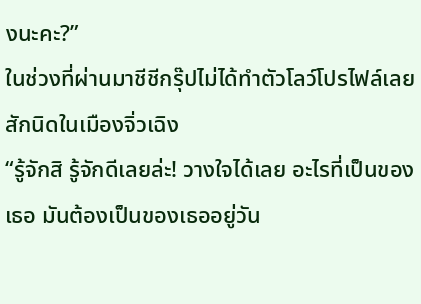งนะคะ?”
ในช่วงที่ผ่านมาชีชีกรุ๊ปไม่ได้ทำตัวโลว์โปรไฟล์เลยสักนิดในเมืองจิ่วเฉิง
“รู้จักสิ รู้จักดีเลยล่ะ! วางใจได้เลย อะไรที่เป็นของเธอ มันต้องเป็นของเธออยู่วัน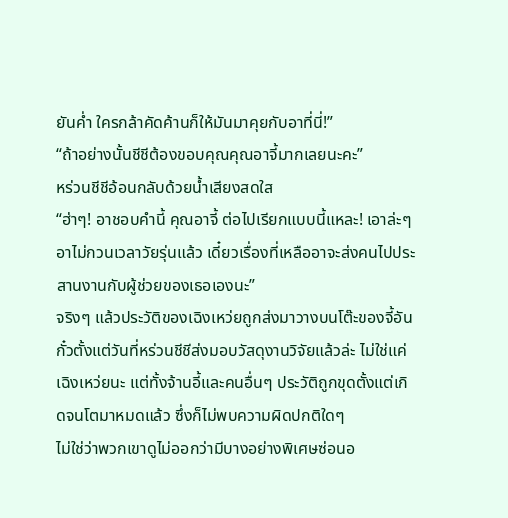ยันค่ำ ใครกล้าคัดค้านก็ให้มันมาคุยกับอาที่นี่!”
“ถ้าอย่างนั้นชีชีต้องขอบคุณคุณอาจี้มากเลยนะคะ”
หร่วนชีชีอ้อนกลับด้วยน้ำเสียงสดใส
“ฮ่าๆ! อาชอบคำนี้ คุณอาจี้ ต่อไปเรียกแบบนี้แหละ! เอาล่ะๆ อาไม่กวนเวลาวัยรุ่นแล้ว เดี๋ยวเรื่องที่เหลืออาจะส่งคนไปประสานงานกับผู้ช่วยของเธอเองนะ”
จริงๆ แล้วประวัติของเฉิงเหว่ยถูกส่งมาวางบนโต๊ะของจี้อันกั๋วตั้งแต่วันที่หร่วนชีชีส่งมอบวัสดุงานวิจัยแล้วล่ะ ไม่ใช่แค่เฉิงเหว่ยนะ แต่ทั้งจ้านอี้และคนอื่นๆ ประวัติถูกขุดตั้งแต่เกิดจนโตมาหมดแล้ว ซึ่งก็ไม่พบความผิดปกติใดๆ
ไม่ใช่ว่าพวกเขาดูไม่ออกว่ามีบางอย่างพิเศษซ่อนอ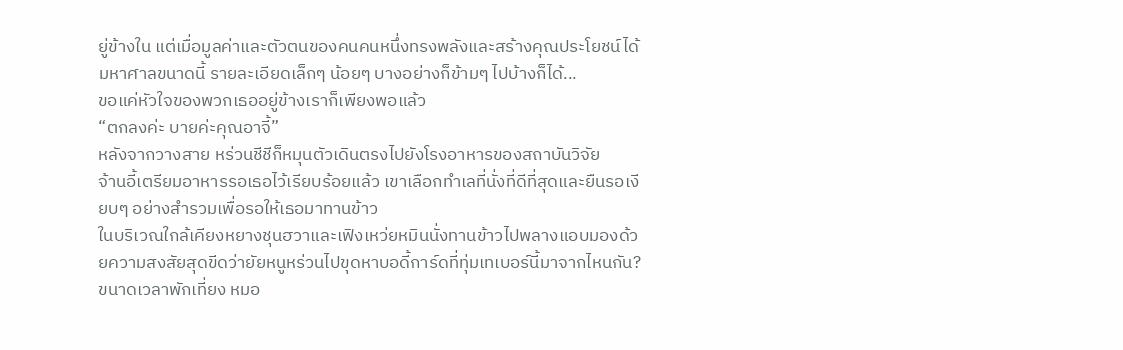ยู่ข้างใน แต่เมื่อมูลค่าและตัวตนของคนคนหนึ่งทรงพลังและสร้างคุณประโยชน์ได้มหาศาลขนาดนี้ รายละเอียดเล็กๆ น้อยๆ บางอย่างก็ข้ามๆ ไปบ้างก็ได้...
ขอแค่หัวใจของพวกเธออยู่ข้างเราก็เพียงพอแล้ว
“ตกลงค่ะ บายค่ะคุณอาจี้”
หลังจากวางสาย หร่วนชีชีก็หมุนตัวเดินตรงไปยังโรงอาหารของสถาบันวิจัย
จ้านอี้เตรียมอาหารรอเธอไว้เรียบร้อยแล้ว เขาเลือกทำเลที่นั่งที่ดีที่สุดและยืนรอเงียบๆ อย่างสำรวมเพื่อรอให้เธอมาทานข้าว
ในบริเวณใกล้เคียงหยางชุนฮวาและเฟิงเหว่ยหมินนั่งทานข้าวไปพลางแอบมองด้วยความสงสัยสุดขีดว่ายัยหนูหร่วนไปขุดหาบอดี้การ์ดที่ทุ่มเทเบอร์นี้มาจากไหนกัน?
ขนาดเวลาพักเที่ยง หมอ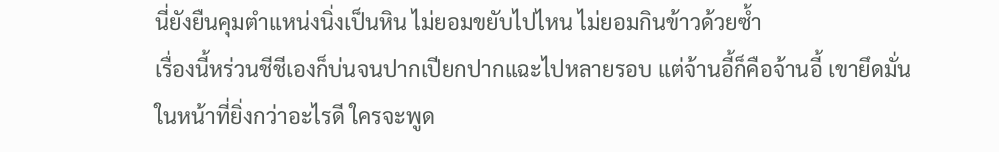นี่ยังยืนคุมตำแหน่งนิ่งเป็นหิน ไม่ยอมขยับไปไหน ไม่ยอมกินข้าวด้วยซ้ำ
เรื่องนี้หร่วนชีชีเองก็บ่นจนปากเปียกปากแฉะไปหลายรอบ แต่จ้านอี้ก็คือจ้านอี้ เขายึดมั่นในหน้าที่ยิ่งกว่าอะไรดี ใครจะพูด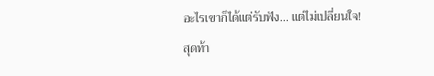อะไรเขาก็ได้แต่รับฟัง... แต่ไม่เปลี่ยนใจ!
สุดท้า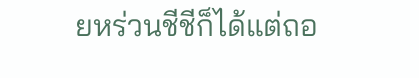ยหร่วนชีชีก็ได้แต่ถอ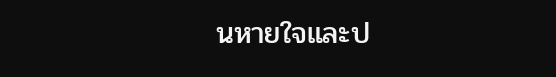นหายใจและป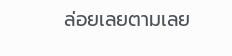ล่อยเลยตามเลย